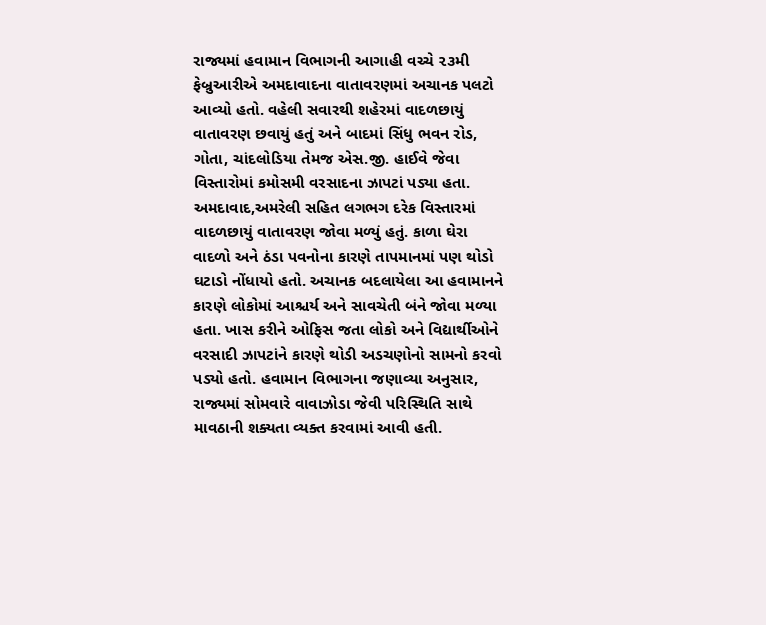રાજ્યમાં હવામાન વિભાગની આગાહી વચ્ચે ૨૩મી ફેબ્રુઆરીએ અમદાવાદના વાતાવરણમાં અચાનક પલટો આવ્યો હતો. વહેલી સવારથી શહેરમાં વાદળછાયું વાતાવરણ છવાયું હતું અને બાદમાં સિંધુ ભવન રોડ, ગોતા, ચાંદલોડિયા તેમજ એસ.જી. હાઈવે જેવા વિસ્તારોમાં કમોસમી વરસાદના ઝાપટાં પડ્યા હતા. અમદાવાદ,અમરેલી સહિત લગભગ દરેક વિસ્તારમાં વાદળછાયું વાતાવરણ જોવા મળ્યું હતું. કાળા ઘેરા વાદળો અને ઠંડા પવનોના કારણે તાપમાનમાં પણ થોડો ઘટાડો નોંધાયો હતો. અચાનક બદલાયેલા આ હવામાનને કારણે લોકોમાં આશ્ચર્ય અને સાવચેતી બંને જોવા મળ્યા હતા. ખાસ કરીને ઓફિસ જતા લોકો અને વિદ્યાર્થીઓને વરસાદી ઝાપટાંને કારણે થોડી અડચણોનો સામનો કરવો પડ્યો હતો. હવામાન વિભાગના જણાવ્યા અનુસાર, રાજ્યમાં સોમવારે વાવાઝોડા જેવી પરિસ્થિતિ સાથે માવઠાની શક્યતા વ્યક્ત કરવામાં આવી હતી.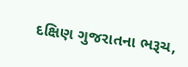દક્ષિણ ગુજરાતના ભરૂચ,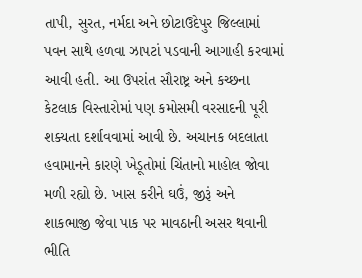તાપી, સુરત, નર્મદા અને છોટાઉદેપુર જિલ્લામાં પવન સાથે હળવા ઝાપટાં પડવાની આગાહી કરવામાં આવી હતી. આ ઉપરાંત સૌરાષ્ટ્ર અને કચ્છના કેટલાક વિસ્તારોમાં પણ કમોસમી વરસાદની પૂરી શક્યતા દર્શાવવામાં આવી છે. અચાનક બદલાતા હવામાનને કારણે ખેડૂતોમાં ચિંતાનો માહોલ જોવા મળી રહ્યો છે. ખાસ કરીને ઘઉં, જીરૂં અને શાકભાજી જેવા પાક પર માવઠાની અસર થવાની ભીતિ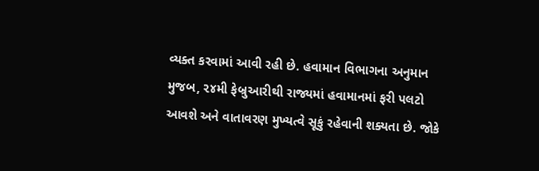વ્યક્ત કરવામાં આવી રહી છે. હવામાન વિભાગના અનુમાન મુજબ, ૨૪મી ફેબ્રુઆરીથી રાજ્યમાં હવામાનમાં ફરી પલટો આવશે અને વાતાવરણ મુખ્યત્વે સૂકું રહેવાની શક્યતા છે. જોકે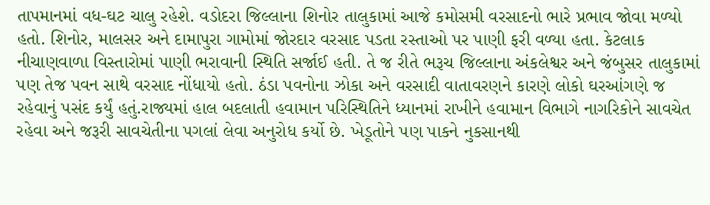તાપમાનમાં વધ-ઘટ ચાલુ રહેશે. વડોદરા જિલ્લાના શિનોર તાલુકામાં આજે કમોસમી વરસાદનો ભારે પ્રભાવ જોવા મળ્યો હતો. શિનોર, માલસર અને દામાપુરા ગામોમાં જોરદાર વરસાદ પડતા રસ્તાઓ પર પાણી ફરી વળ્યા હતા. કેટલાક નીચાણવાળા વિસ્તારોમાં પાણી ભરાવાની સ્થિતિ સર્જાઈ હતી. તે જ રીતે ભરૂચ જિલ્લાના અંકલેશ્વર અને જંબુસર તાલુકામાં પણ તેજ પવન સાથે વરસાદ નોંધાયો હતો. ઠંડા પવનોના ઝોકા અને વરસાદી વાતાવરણને કારણે લોકો ઘરઆંગણે જ રહેવાનું પસંદ કર્યું હતું.રાજ્યમાં હાલ બદલાતી હવામાન પરિસ્થિતિને ધ્યાનમાં રાખીને હવામાન વિભાગે નાગરિકોને સાવચેત રહેવા અને જરૂરી સાવચેતીના પગલાં લેવા અનુરોધ કર્યો છે. ખેડૂતોને પણ પાકને નુકસાનથી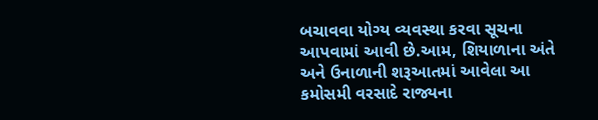બચાવવા યોગ્ય વ્યવસ્થા કરવા સૂચના આપવામાં આવી છે.આમ, શિયાળાના અંતે અને ઉનાળાની શરૂઆતમાં આવેલા આ કમોસમી વરસાદે રાજ્યના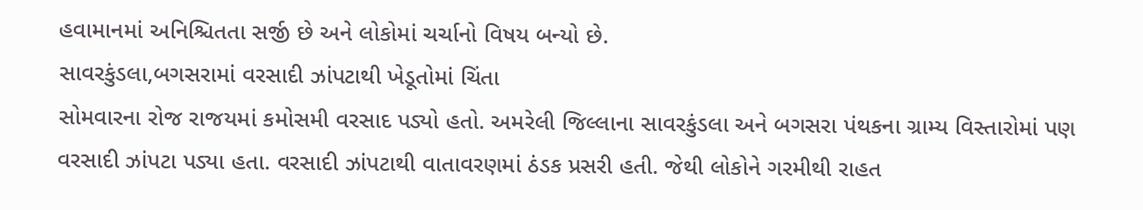હવામાનમાં અનિશ્ચિતતા સર્જી છે અને લોકોમાં ચર્ચાનો વિષય બન્યો છે.
સાવરકુંડલા,બગસરામાં વરસાદી ઝાંપટાથી ખેડૂતોમાં ચિંતા
સોમવારના રોજ રાજયમાં કમોસમી વરસાદ પડ્યો હતો. અમરેલી જિલ્લાના સાવરકુંડલા અને બગસરા પંથકના ગ્રામ્ય વિસ્તારોમાં પણ વરસાદી ઝાંપટા પડ્યા હતા. વરસાદી ઝાંપટાથી વાતાવરણમાં ઠંડક પ્રસરી હતી. જેથી લોકોને ગરમીથી રાહત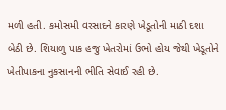મળી હતી. કમોસમી વરસાદને કારણે ખેડૂતોની માઠી દશા બેઠી છે. શિયાળુ પાક હજુ ખેતરોમાં ઉભો હોય જેથી ખેડૂતોને ખેતીપાકના નુકસાનની ભીતિ સેવાઈ રહી છે.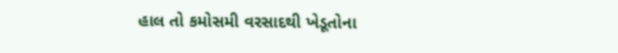હાલ તો કમોસમી વરસાદથી ખેડૂતોના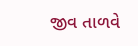જીવ તાળવે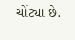ચોંટ્યા છે.